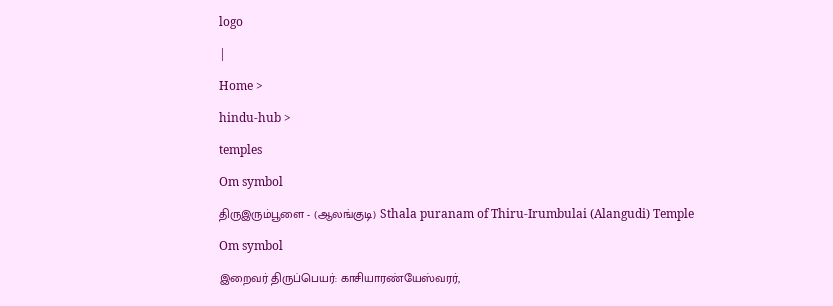logo

|

Home >

hindu-hub >

temples

Om symbol

திருஇரும்பூளை - (ஆலங்குடி) Sthala puranam of Thiru-Irumbulai (Alangudi) Temple

Om symbol

இறைவர் திருப்பெயர்: காசியாரண்யேஸ்வரர்,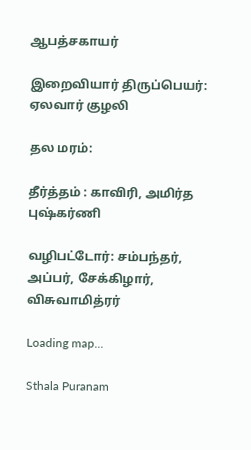ஆபத்சகாயர்

இறைவியார் திருப்பெயர்: ஏலவார் குழலி

தல மரம்:

தீர்த்தம் : காவிரி, அமிர்த புஷ்கர்ணி

வழிபட்டோர்: சம்பந்தர், அப்பர், சேக்கிழார், விசுவாமித்ரர்

Loading map...

Sthala Puranam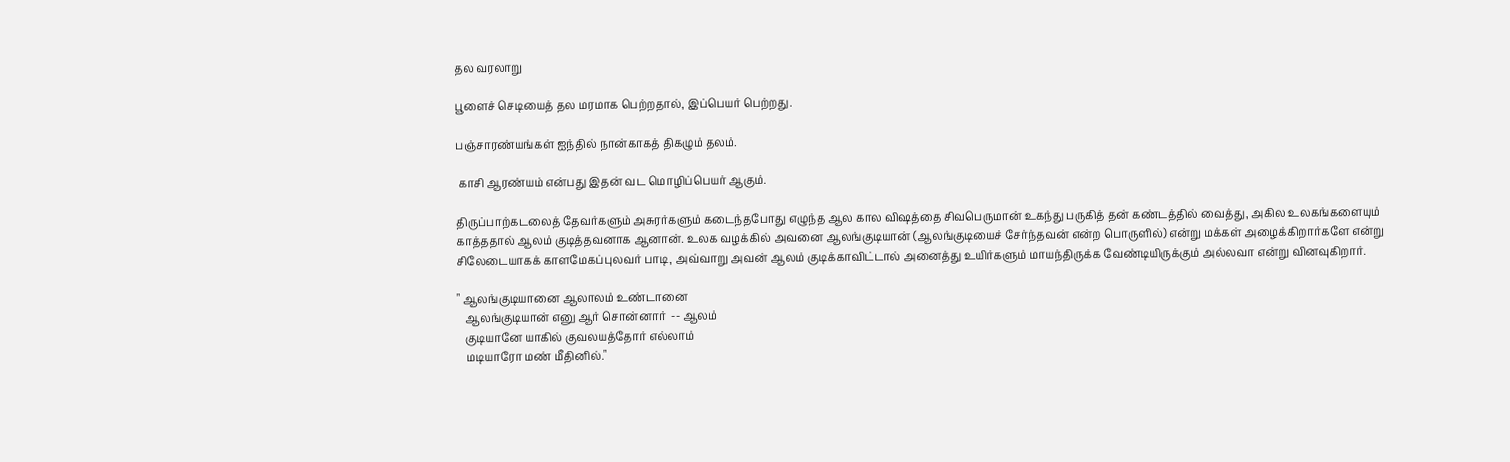தல வரலாறு

பூளைச் செடியைத் தல மரமாக பெற்றதால், இப்பெயர் பெற்றது.

பஞ்சாரண்யங்கள் ஐந்தில் நான்காகத் திகழும் தலம்.

 காசி ஆரண்யம் என்பது இதன் வட மொழிப்பெயர் ஆகும்.

திருப்பாற்கடலைத் தேவர்களும் அசுரர்களும் கடைந்தபோது எழுந்த ஆல கால விஷத்தை சிவபெருமான் உகந்து பருகித் தன் கண்டத்தில் வைத்து, அகில உலகங்களையும் காத்ததால் ஆலம் குடித்தவனாக ஆனான். உலக வழக்கில் அவனை ஆலங்குடியான் (ஆலங்குடியைச் சேர்ந்தவன் என்ற பொருளில்) என்று மக்கள் அழைக்கிறார்களே என்று சிலேடையாகக் காளமேகப்புலவர் பாடி, அவ்வாறு அவன் ஆலம் குடிக்காவிட்டால் அனைத்து உயிர்களும் மாயந்திருக்க வேண்டியிருக்கும் அல்லவா என்று வினவுகிறார்.

" ஆலங்குடியானை ஆலாலம் உண்டானை
   ஆலங்குடியான் எனு ஆர் சொன்னார்  -- ஆலம்
   குடியானே யாகில் குவலயத்தோர் எல்லாம்
   மடியாரோ மண் மீதினில்."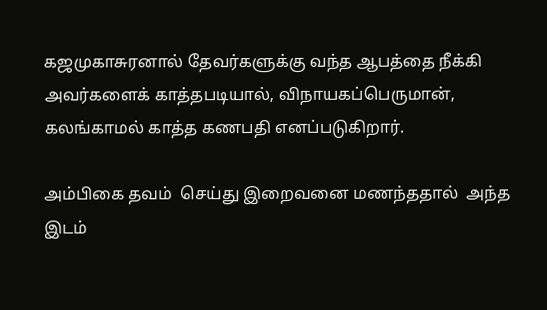கஜமுகாசுரனால் தேவர்களுக்கு வந்த ஆபத்தை நீக்கி அவர்களைக் காத்தபடியால், விநாயகப்பெருமான், கலங்காமல் காத்த கணபதி எனப்படுகிறார்.

அம்பிகை தவம்  செய்து இறைவனை மணந்ததால்  அந்த இடம்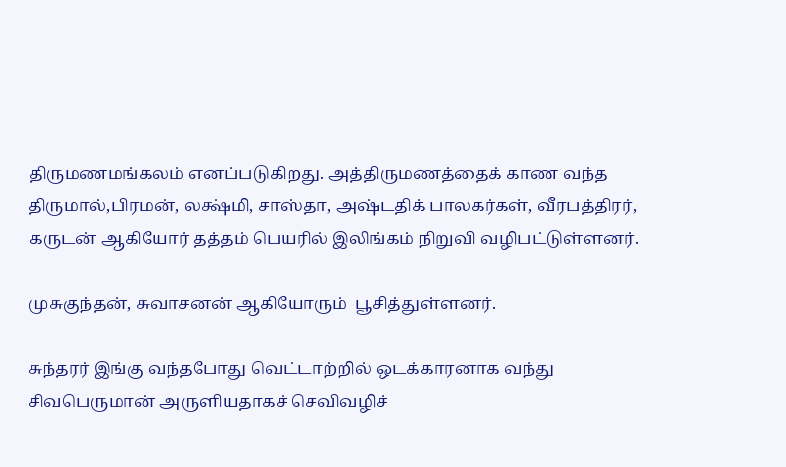திருமணமங்கலம் எனப்படுகிறது. அத்திருமணத்தைக் காண வந்த திருமால்,பிரமன், லக்ஷ்மி, சாஸ்தா, அஷ்டதிக் பாலகர்கள், வீரபத்திரர், கருடன் ஆகியோர் தத்தம் பெயரில் இலிங்கம் நிறுவி வழிபட்டுள்ளனர்.

முசுகுந்தன், சுவாசனன் ஆகியோரும்  பூசித்துள்ளனர்.

சுந்தரர் இங்கு வந்தபோது வெட்டாற்றில் ஒடக்காரனாக வந்து சிவபெருமான் அருளியதாகச் செவிவழிச்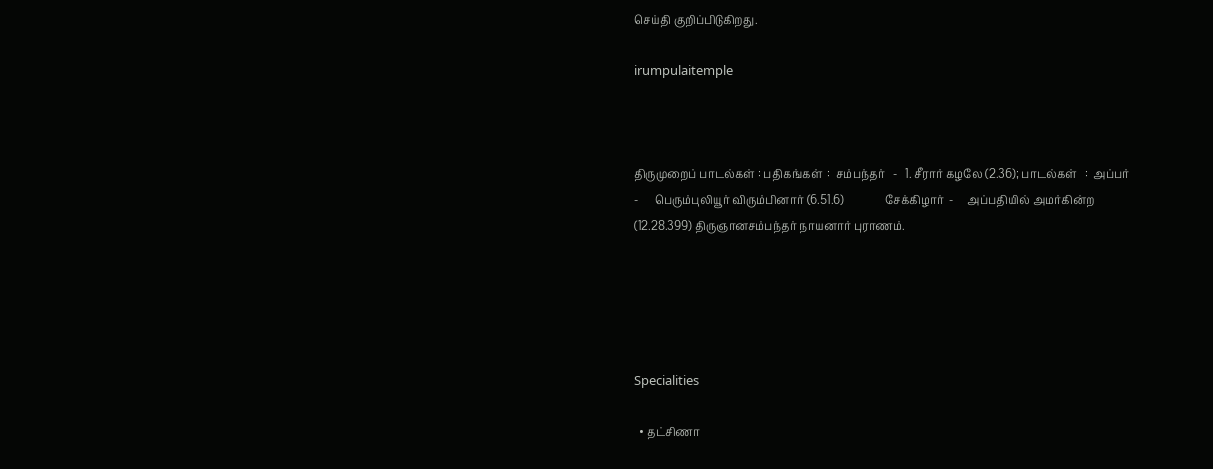செய்தி குறிப்பிடுகிறது.

irumpulaitemple



திருமுறைப் பாடல்கள் : பதிகங்கள்  :  சம்பந்தர்   -   1. சீரார் கழலே (2.36); பாடல்கள்   :  அப்பர்     -      பெரும்புலியூர் விரும்பினார் (6.51.6)               சேக்கிழார்  -     அப்பதியில் அமர்கின்ற (12.28.399) திருஞானசம்பந்தர் நாயனார் புராணம்.





Specialities

  • தட்சிணா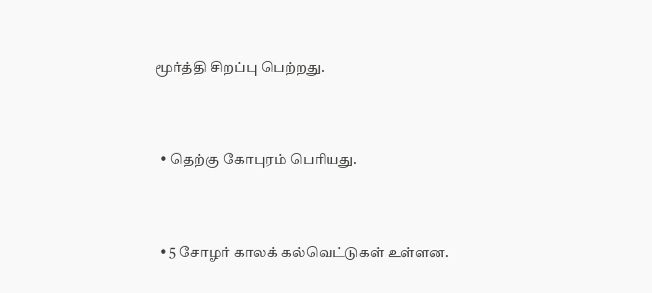மூர்த்தி சிறப்பு பெற்றது.



  • தெற்கு கோபுரம் பெரியது.



  • 5 சோழர் காலக் கல்வெட்டுகள் உள்ளன.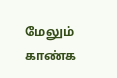மேலும் காண்க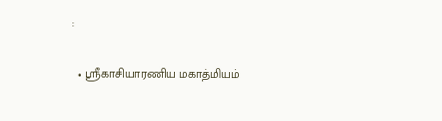:

  • ஸ்ரீகாசியாரணிய மகாத்மியம்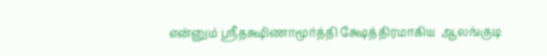என்னும் ஸ்ரீதக்ஷிணாமூர்த்தி க்ஷேத்திரமாகிய  ஆலங்குடி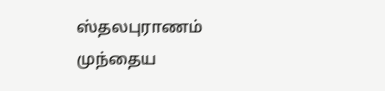ஸ்தலபுராணம்
முந்தைய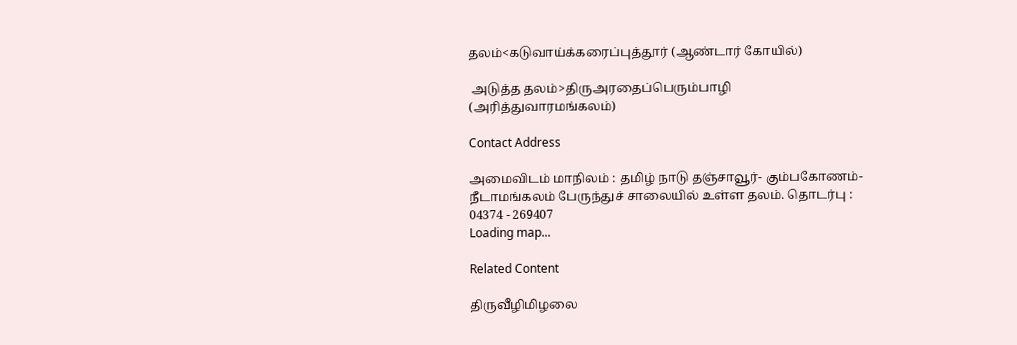தலம்<கடுவாய்க்கரைப்புத்தூர் (ஆண்டார் கோயில்)

 அடுத்த தலம்>திருஅரதைப்பெரும்பாழி (அரித்துவாரமங்கலம்)

Contact Address

அமைவிடம் மாநிலம் : தமிழ் நாடு தஞ்சாவூர்- கும்பகோணம்-நீடாமங்கலம் பேருந்துச் சாலையில் உள்ள தலம். தொடர்பு : 04374 - 269407
Loading map...

Related Content

திருவீழிமிழலை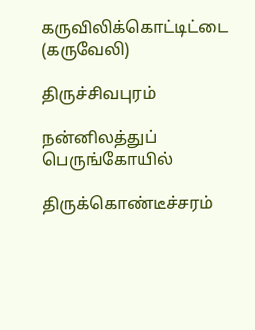கருவிலிக்கொட்டிட்டை (கருவேலி)

திருச்சிவபுரம்

நன்னிலத்துப் பெருங்கோயில்

திருக்கொண்டீச்சரம்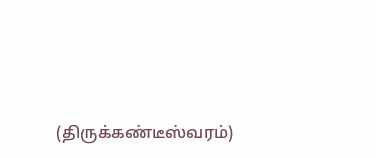(திருக்கண்டீஸ்வரம்)